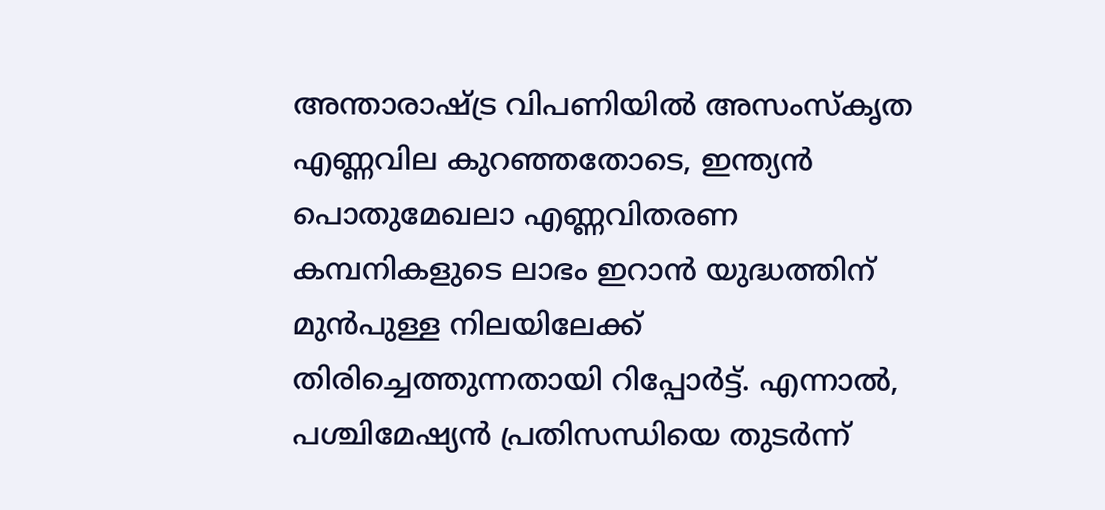അന്താരാഷ്ട്ര വിപണിയിൽ അസംസ്‌കൃത എണ്ണവില കുറഞ്ഞതോടെ, ഇന്ത്യൻ പൊതുമേഖലാ എണ്ണവിതരണ കമ്പനികളുടെ ലാഭം ഇറാൻ യുദ്ധത്തിന് മുൻപുള്ള നിലയിലേക്ക് തിരിച്ചെത്തുന്നതായി റിപ്പോർട്ട്. എന്നാൽ, പശ്ചിമേഷ്യൻ പ്രതിസന്ധിയെ തുടർന്ന്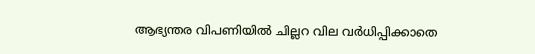ആഭ്യന്തര വിപണിയിൽ ചില്ലറ വില വർധിപ്പിക്കാതെ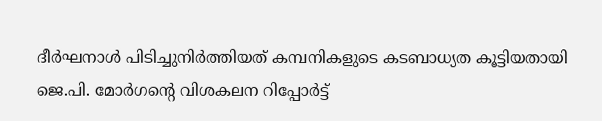ദീർഘനാൾ പിടിച്ചുനിർത്തിയത് കമ്പനികളുടെ കടബാധ്യത കൂട്ടിയതായി ജെ.പി. മോർഗന്റെ വിശകലന റിപ്പോർട്ട്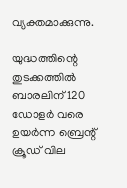വ്യക്തമാക്കുന്നു.

യുദ്ധത്തിന്റെ തുടക്കത്തിൽ ബാരലിന് 120 ഡോളർ വരെ ഉയർന്ന ബ്രെന്റ് ക്രൂഡ് വില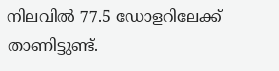നിലവിൽ 77.5 ഡോളറിലേക്ക് താണിട്ടുണ്ട്.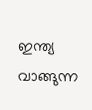ഇന്ത്യ വാങ്ങുന്ന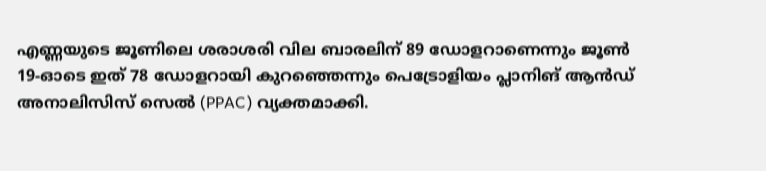എണ്ണയുടെ ജൂണിലെ ശരാശരി വില ബാരലിന് 89 ഡോളറാണെന്നും ജൂൺ 19-ഓടെ ഇത് 78 ഡോളറായി കുറഞ്ഞെന്നും പെട്രോളിയം പ്ലാനിങ് ആൻഡ് അനാലിസിസ് സെൽ (PPAC) വ്യക്തമാക്കി.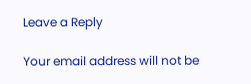Leave a Reply

Your email address will not be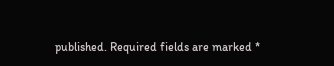published. Required fields are marked *